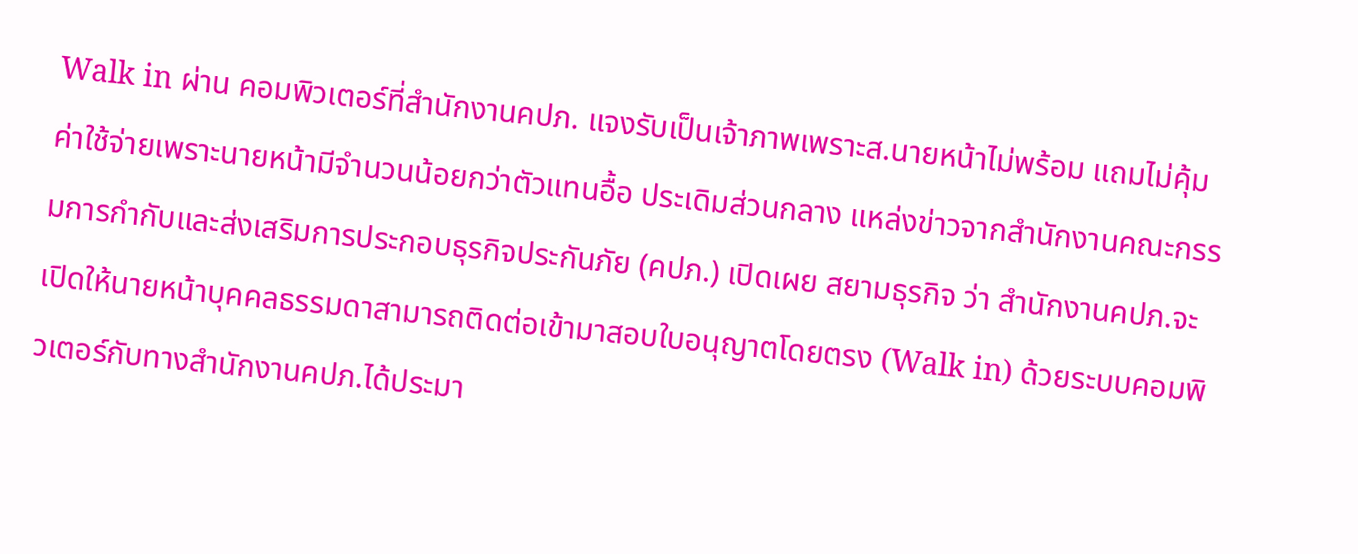Walk in ผ่าน คอมพิวเตอร์ที่สำนักงานคปภ. แจงรับเป็นเจ้าภาพเพราะส.นายหน้าไม่พร้อม แถมไม่คุ้มค่าใช้จ่ายเพราะนายหน้ามีจำนวนน้อยกว่าตัวแทนอื้อ ประเดิมส่วนกลาง แหล่งข่าวจากสำนักงานคณะกรรมการกำกับและส่งเสริมการประกอบธุรกิจประกันภัย (คปภ.) เปิดเผย สยามธุรกิจ ว่า สำนักงานคปภ.จะ เปิดให้นายหน้าบุคคลธรรมดาสามารถติดต่อเข้ามาสอบใบอนุญาตโดยตรง (Walk in) ด้วยระบบคอมพิวเตอร์กับทางสำนักงานคปภ.ได้ประมา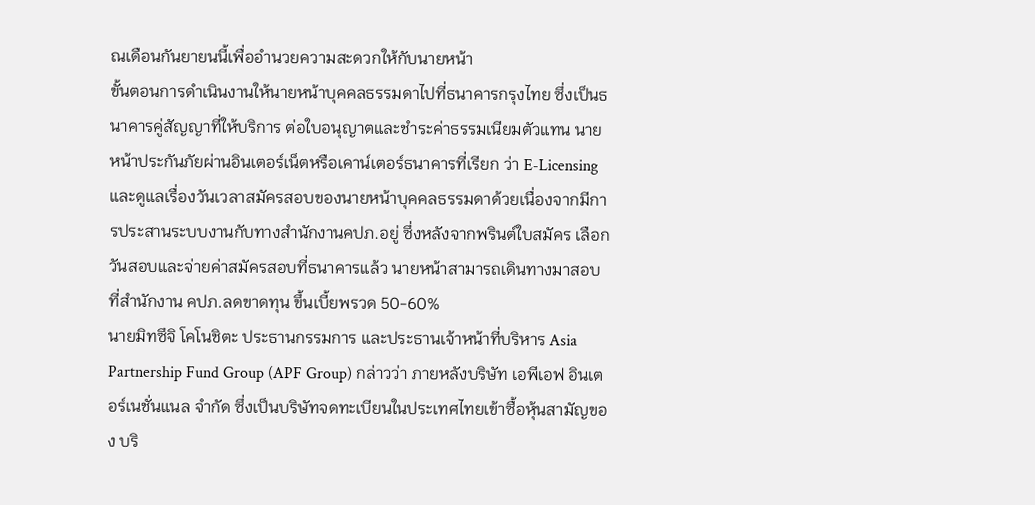ณเดือนกันยายนนี้เพื่ออำนวยความสะดวกให้กับนายหน้า
ขั้นตอนการดำเนินงานให้นายหน้าบุคคลธรรมดาไปที่ธนาคารกรุงไทย ซึ่งเป็นธนาคารคู่สัญญาที่ให้บริการ ต่อใบอนุญาตและชำระค่าธรรมเนียมตัวแทน นายหน้าประกันภัยผ่านอินเตอร์เน็ตหรือเคาน์เตอร์ธนาคารที่เรียก ว่า E-Licensing และดูแลเรื่องวันเวลาสมัครสอบของนายหน้าบุคคลธรรมดาด้วยเนื่องจากมีการประสานระบบงานกับทางสำนักงานคปภ.อยู่ ซึ่งหลังจากพรินต์ใบสมัคร เลือกวันสอบและจ่ายค่าสมัครสอบที่ธนาคารแล้ว นายหน้าสามารถเดินทางมาสอบที่สำนักงาน คปภ.ลดขาดทุน ขึ้นเบี้ยพรวด 50-60%
นายมิทซึจิ โคโนชิตะ ประธานกรรมการ และประธานเจ้าหน้าที่บริหาร Asia Partnership Fund Group (APF Group) กล่าวว่า ภายหลังบริษัท เอพีเอฟ อินเตอร์เนชั่นแนล จำกัด ซึ่งเป็นบริษัทจดทะเบียนในประเทศไทยเข้าซื้อหุ้นสามัญของ บริ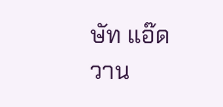ษัท แอ๊ดวาน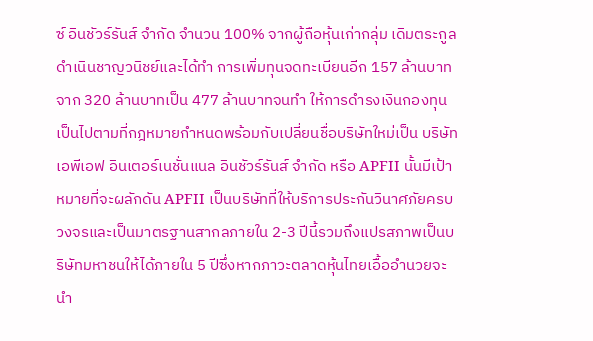ซ์ อินชัวร์รันส์ จำกัด จำนวน 100% จากผู้ถือหุ้นเก่ากลุ่ม เดิมตระกูลดำเนินชาญวนิชย์และได้ทำ การเพิ่มทุนจดทะเบียนอีก 157 ล้านบาทจาก 320 ล้านบาทเป็น 477 ล้านบาทจนทำ ให้การดำรงเงินกองทุนเป็นไปตามที่กฎหมายกำหนดพร้อมกับเปลี่ยนชื่อบริษัทใหม่เป็น บริษัท เอพีเอฟ อินเตอร์เนชั่นแนล อินชัวร์รันส์ จำกัด หรือ APFII นั้นมีเป้าหมายที่จะผลักดัน APFII เป็นบริษัทที่ให้บริการประกันวินาศภัยครบวงจรและเป็นมาตรฐานสากลภายใน 2-3 ปีนี้รวมถึงแปรสภาพเป็นบริษัทมหาชนให้ได้ภายใน 5 ปีซึ่งหากภาวะตลาดหุ้นไทยเอื้ออำนวยจะนำ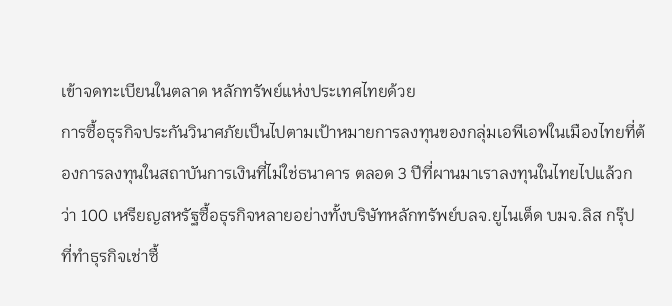เข้าจดทะเบียนในตลาด หลักทรัพย์แห่งประเทศไทยด้วย
การซื้อธุรกิจประกันวินาศภัยเป็นไปตามเป้าหมายการลงทุนของกลุ่มเอพีเอฟในเมืองไทยที่ต้องการลงทุนในสถาบันการเงินที่ไม่ใช่ธนาคาร ตลอด 3 ปีที่ผานมาเราลงทุนในไทยไปแล้วกว่า 100 เหรียญสหรัฐซื้อธุรกิจหลายอย่างทั้งบริษัทหลักทรัพย์บลจ.ยูไนเต็ด บมจ.ลิส กรุ๊ป ที่ทำธุรกิจเช่าซื้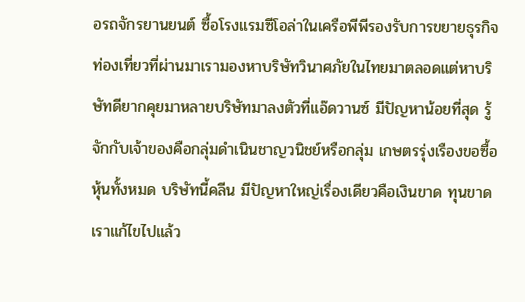อรถจักรยานยนต์ ซื้อโรงแรมซีโอล่าในเครือพีพีรองรับการขยายธุรกิจท่องเที่ยวที่ผ่านมาเรามองหาบริษัทวินาศภัยในไทยมาตลอดแต่หาบริษัทดียากคุยมาหลายบริษัทมาลงตัวที่แอ๊ดวานซ์ มีปัญหาน้อยที่สุด รู้จักกับเจ้าของคือกลุ่มดำเนินชาญวนิชย์หรือกลุ่ม เกษตรรุ่งเรืองขอซื้อหุ้นทั้งหมด บริษัทนี้คลีน มีปัญหาใหญ่เรื่องเดียวคือเงินขาด ทุนขาดเราแก้ไขไปแล้ว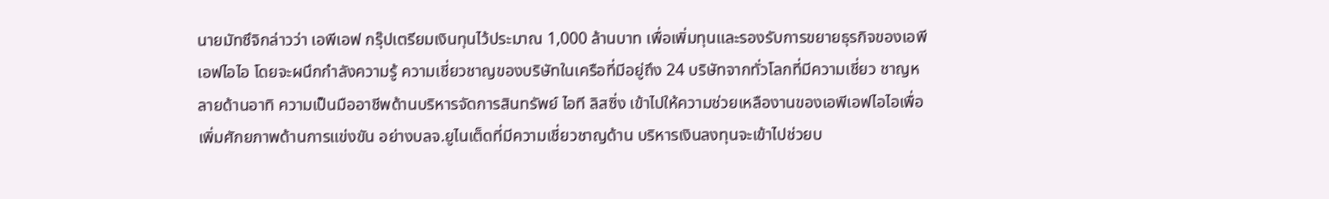นายมัทซึจิกล่าวว่า เอพีเอฟ กรุ๊ปเตรียมเงินทุนไว้ประมาณ 1,000 ล้านบาท เพื่อเพิ่มทุนและรองรับการขยายธุรกิจของเอพีเอฟไอไอ โดยจะผนึกกำลังความรู้ ความเชี่ยวชาญของบริษัทในเครือที่มีอยู่ถึง 24 บริษัทจากทั่วโลกที่มีความเชี่ยว ชาญหลายด้านอาทิ ความเป็นมืออาชีพด้านบริหารจัดการสินทรัพย์ ไอที ลิสซิ่ง เข้าไปให้ความช่วยเหลืองานของเอพีเอฟไอไอเพื่อเพิ่มศักยภาพด้านการแข่งขัน อย่างบลจ.ยูไนเต็ดที่มีความเชี่ยวชาญด้าน บริหารเงินลงทุนจะเข้าไปช่วยบ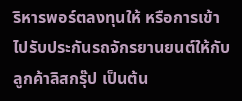ริหารพอร์ตลงทุนให้ หรือการเข้าไปรับประกันรถจักรยานยนต์ให้กับลูกค้าลิสกรุ๊ป เป็นต้น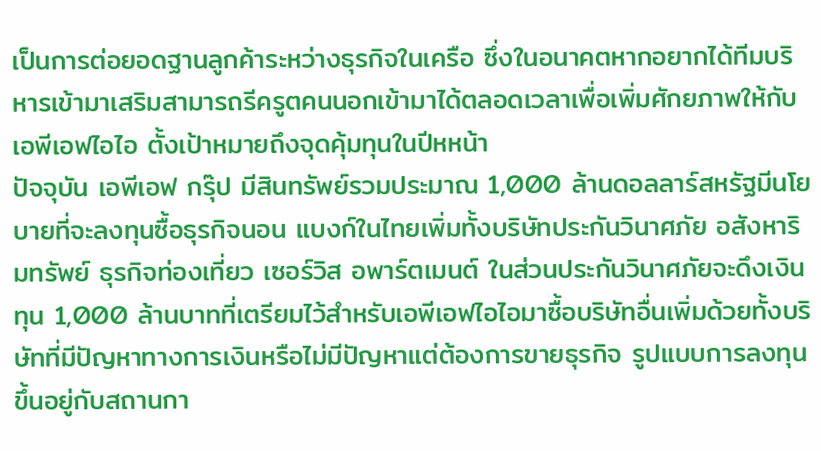เป็นการต่อยอดฐานลูกค้าระหว่างธุรกิจในเครือ ซึ่งในอนาคตหากอยากได้ทีมบริหารเข้ามาเสริมสามารถรีครูตคนนอกเข้ามาได้ตลอดเวลาเพื่อเพิ่มศักยภาพให้กับเอพีเอฟไอไอ ตั้งเป้าหมายถึงจุดคุ้มทุนในปีหหน้า
ปัจจุบัน เอพีเอฟ กรุ๊ป มีสินทรัพย์รวมประมาณ 1,000 ล้านดอลลาร์สหรัฐมีนโยบายที่จะลงทุนซื้อธุรกิจนอน แบงก์ในไทยเพิ่มทั้งบริษัทประกันวินาศภัย อสังหาริมทรัพย์ ธุรกิจท่องเที่ยว เซอร์วิส อพาร์ตเมนต์ ในส่วนประกันวินาศภัยจะดึงเงินทุน 1,000 ล้านบาทที่เตรียมไว้สำหรับเอพีเอฟไอไอมาซื้อบริษัทอื่นเพิ่มด้วยทั้งบริษัทที่มีปัญหาทางการเงินหรือไม่มีปัญหาแต่ต้องการขายธุรกิจ รูปแบบการลงทุนขึ้นอยู่กับสถานกา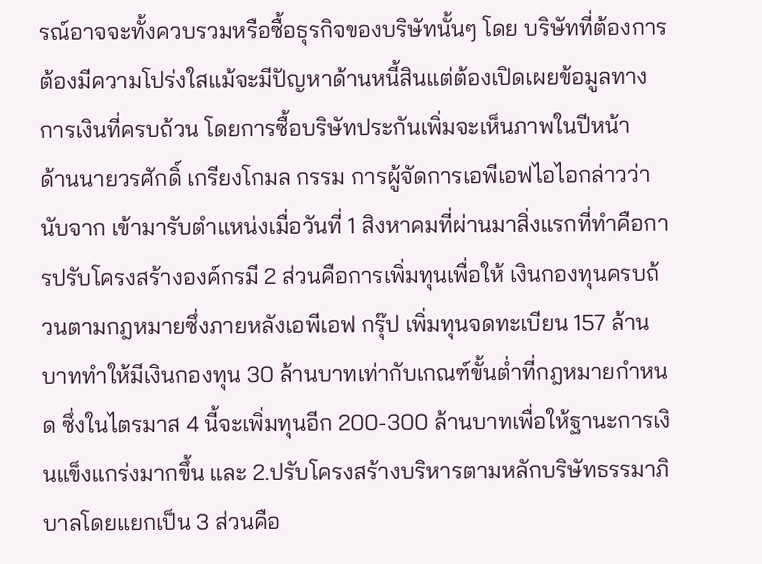รณ์อาจจะทั้งควบรวมหรือซื้อธุรกิจของบริษัทนั้นๆ โดย บริษัทที่ต้องการต้องมีความโปร่งใสแม้จะมีปัญหาด้านหนี้สินแต่ต้องเปิดเผยข้อมูลทางการเงินที่ครบถ้วน โดยการซื้อบริษัทประกันเพิ่มจะเห็นภาพในปีหน้า
ด้านนายวรศักดิ์ เกรียงโกมล กรรม การผู้จัดการเอพีเอฟไอไอกล่าวว่า นับจาก เข้ามารับตำแหน่งเมื่อวันที่ 1 สิงหาคมที่ผ่านมาสิ่งแรกที่ทำคือการปรับโครงสร้างองค์กรมี 2 ส่วนคือการเพิ่มทุนเพื่อให้ เงินกองทุนครบถ้วนตามกฎหมายซึ่งภายหลังเอพีเอฟ กรุ๊ป เพิ่มทุนจดทะเบียน 157 ล้านบาททำให้มีเงินกองทุน 30 ล้านบาทเท่ากับเกณฑ์ขั้นต่ำที่กฎหมายกำหนด ซึ่งในไตรมาส 4 นี้จะเพิ่มทุนอีก 200-300 ล้านบาทเพื่อให้ฐานะการเงินแข็งแกร่งมากขึ้น และ 2.ปรับโครงสร้างบริหารตามหลักบริษัทธรรมาภิบาลโดยแยกเป็น 3 ส่วนคือ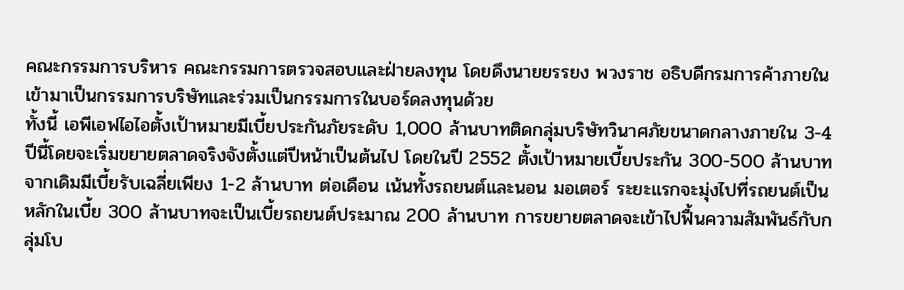คณะกรรมการบริหาร คณะกรรมการตรวจสอบและฝ่ายลงทุน โดยดึงนายยรรยง พวงราช อธิบดีกรมการค้าภายในเข้ามาเป็นกรรมการบริษัทและร่วมเป็นกรรมการในบอร์ดลงทุนด้วย
ทั้งนี้ เอพีเอฟไอไอตั้งเป้าหมายมีเบี้ยประกันภัยระดับ 1,000 ล้านบาทติดกลุ่มบริษัทวินาศภัยขนาดกลางภายใน 3-4 ปีนี้โดยจะเริ่มขยายตลาดจริงจังตั้งแต่ปีหน้าเป็นต้นไป โดยในปี 2552 ตั้งเป้าหมายเบี้ยประกัน 300-500 ล้านบาทจากเดิมมีเบี้ยรับเฉลี่ยเพียง 1-2 ล้านบาท ต่อเดือน เน้นทั้งรถยนต์และนอน มอเตอร์ ระยะแรกจะมุ่งไปที่รถยนต์เป็นหลักในเบี้ย 300 ล้านบาทจะเป็นเบี้ยรถยนต์ประมาณ 200 ล้านบาท การขยายตลาดจะเข้าไปฟื้นความสัมพันธ์กับกลุ่มโบ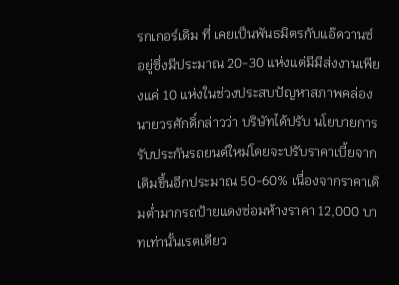รกเกอร์เดิม ที่ เคยเป็นพันธมิตรกับแอ๊ดวานซ์อยู่ซึ่งมีประมาณ 20-30 แห่งแต่มีมีส่งงานเพียงแค่ 10 แห่งในช่วงประสบปัญหาสภาพคล่อง
นายวรศักดิ์กล่าวว่า บริษัทได้ปรับ นโยบายการรับประกันรถยนต์ใหม่โดยจะปรับราคาเบี้ยจากเดิมขึ้นอีกประมาณ 50-60% เนื่องจากราคาเดิมต่ำมากรถป้ายแดงซ่อมห้างราคา 12,000 บาทเท่านั้นเรตเดียว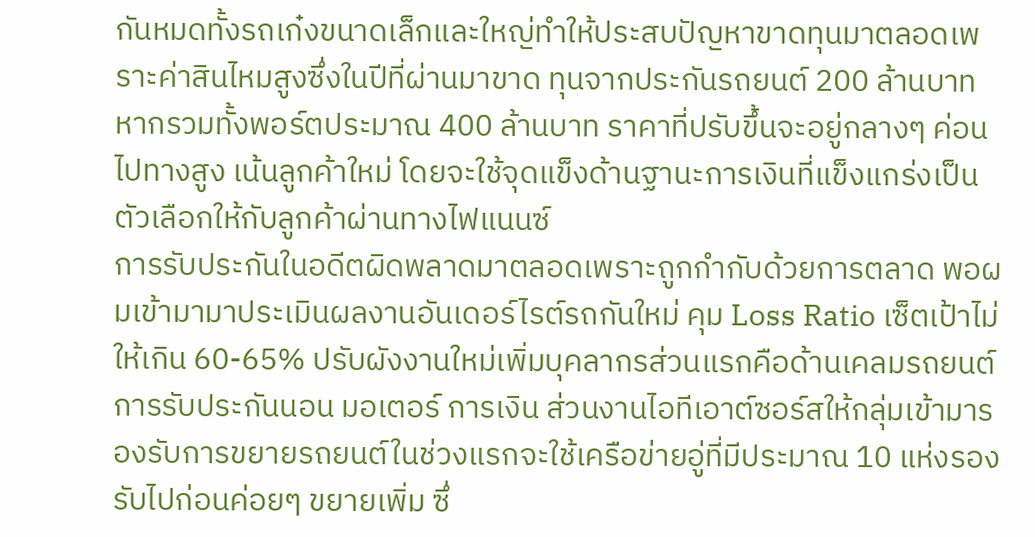กันหมดทั้งรถเก๋งขนาดเล็กและใหญ่ทำให้ประสบปัญหาขาดทุนมาตลอดเพราะค่าสินไหมสูงซึ่งในปีที่ผ่านมาขาด ทุนจากประกันรถยนต์ 200 ล้านบาทหากรวมทั้งพอร์ตประมาณ 400 ล้านบาท ราคาที่ปรับขึ้นจะอยู่กลางๆ ค่อนไปทางสูง เน้นลูกค้าใหม่ โดยจะใช้จุดแข็งด้านฐานะการเงินที่แข็งแกร่งเป็นตัวเลือกให้กับลูกค้าผ่านทางไฟแนนซ์
การรับประกันในอดีตผิดพลาดมาตลอดเพราะถูกกำกับด้วยการตลาด พอผมเข้ามามาประเมินผลงานอันเดอร์ไรต์รถกันใหม่ คุม Loss Ratio เซ็ตเป้าไม่ให้เกิน 60-65% ปรับผังงานใหม่เพิ่มบุคลากรส่วนแรกคือด้านเคลมรถยนต์ การรับประกันนอน มอเตอร์ การเงิน ส่วนงานไอทีเอาต์ซอร์สให้กลุ่มเข้ามารองรับการขยายรถยนต์ในช่วงแรกจะใช้เครือข่ายอู่ที่มีประมาณ 10 แห่งรองรับไปก่อนค่อยๆ ขยายเพิ่ม ซึ่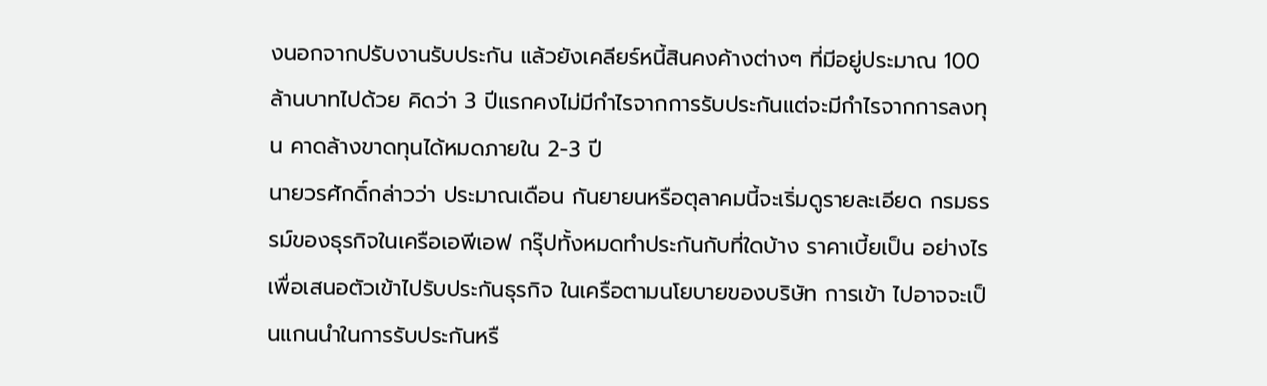งนอกจากปรับงานรับประกัน แล้วยังเคลียร์หนี้สินคงค้างต่างๆ ที่มีอยู่ประมาณ 100 ล้านบาทไปด้วย คิดว่า 3 ปีแรกคงไม่มีกำไรจากการรับประกันแต่จะมีกำไรจากการลงทุน คาดล้างขาดทุนได้หมดภายใน 2-3 ปี
นายวรศักดิ์กล่าวว่า ประมาณเดือน กันยายนหรือตุลาคมนี้จะเริ่มดูรายละเอียด กรมธรรม์ของธุรกิจในเครือเอพีเอฟ กรุ๊ปทั้งหมดทำประกันกับที่ใดบ้าง ราคาเบี้ยเป็น อย่างไรเพื่อเสนอตัวเข้าไปรับประกันธุรกิจ ในเครือตามนโยบายของบริษัท การเข้า ไปอาจจะเป็นแกนนำในการรับประกันหรื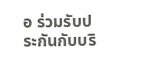อ ร่วมรับประกันกับบริ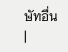ษัทอื่น
|